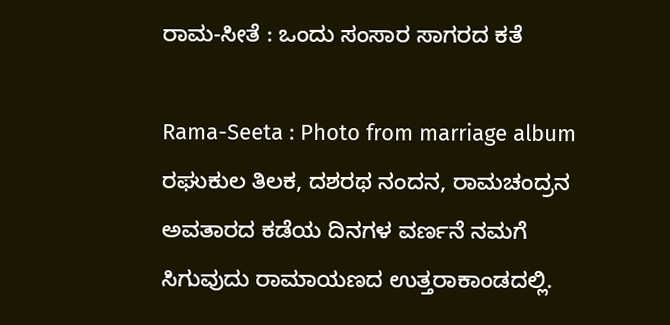ರಾಮ-ಸೀತೆ : ಒಂದು ಸಂಸಾರ ಸಾಗರದ ಕತೆ

Rama-Seeta : Photo from marriage album
ರಘುಕುಲ ತಿಲಕ, ದಶರಥ ನಂದನ, ರಾಮಚಂದ್ರನ ಅವತಾರದ ಕಡೆಯ ದಿನಗಳ ವರ್ಣನೆ ನಮಗೆ ಸಿಗುವುದು ರಾಮಾಯಣದ ಉತ್ತರಾಕಾಂಡದಲ್ಲಿ.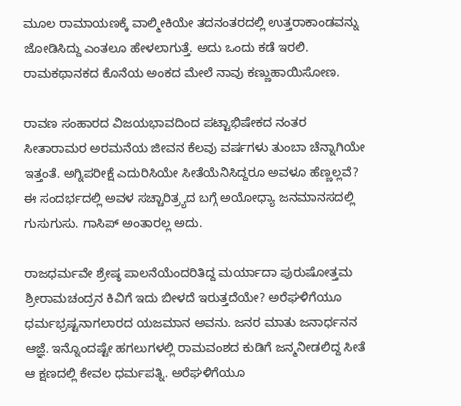ಮೂಲ ರಾಮಾಯಣಕ್ಕೆ ವಾಲ್ಮೀಕಿಯೇ ತದನಂತರದಲ್ಲಿ ಉತ್ತರಾಕಾಂಡವನ್ನು ಜೋಡಿಸಿದ್ದು ಎಂತಲೂ ಹೇಳಲಾಗುತ್ತೆ. ಅದು ಒಂದು ಕಡೆ ಇರಲಿ. ರಾಮಕಥಾನಕದ ಕೊನೆಯ ಅಂಕದ ಮೇಲೆ ನಾವು ಕಣ್ಣುಹಾಯಿಸೋಣ.

ರಾವಣ ಸಂಹಾರದ ವಿಜಯಭಾವದಿಂದ ಪಟ್ಟಾಭಿಷೇಕದ ನಂತರ ಸೀತಾರಾಮರ ಅರಮನೆಯ ಜೀವನ ಕೆಲವು ವರ್ಷಗಳು ತುಂಬಾ ಚೆನ್ನಾಗಿಯೇ ಇತ್ತಂತೆ. ಅಗ್ನಿಪರೀಕ್ಷೆ ಎದುರಿಸಿಯೇ ಸೀತೆಯೆನಿಸಿದ್ದರೂ ಅವಳೂ ಹೆಣ್ಣಲ್ಲವೆ? ಈ ಸಂದರ್ಭದಲ್ಲಿ ಅವಳ ಸಚ್ಚಾರಿತ್ರ್ಯದ ಬಗ್ಗೆ ಅಯೋಧ್ಯಾ ಜನಮಾನಸದಲ್ಲಿ ಗುಸುಗುಸು. ಗಾಸಿಪ್ ಅಂತಾರಲ್ಲ ಅದು.

ರಾಜಧರ್ಮವೇ ಶ್ರೇಷ್ಠ ಪಾಲನೆಯೆಂದರಿತಿದ್ದ ಮರ್ಯಾದಾ ಪುರುಷೋತ್ತಮ ಶ್ರೀರಾಮಚಂದ್ರನ ಕಿವಿಗೆ ಇದು ಬೀಳದೆ ಇರುತ್ತದೆಯೇ? ಅರೆಘಳಿಗೆಯೂ ಧರ್ಮಭ್ರಷ್ಟನಾಗಲಾರದ ಯಜಮಾನ ಅವನು. ಜನರ ಮಾತು ಜನಾರ್ಧನನ ಆಜ್ಞೆ. ಇನ್ನೊಂದಷ್ಟೇ ಹಗಲುಗಳಲ್ಲಿ ರಾಮವಂಶದ ಕುಡಿಗೆ ಜನ್ಮನೀಡಲಿದ್ದ ಸೀತೆ ಆ ಕ್ಷಣದಲ್ಲಿ ಕೇವಲ ಧರ್ಮಪತ್ನಿ. ಅರೆಘಳಿಗೆಯೂ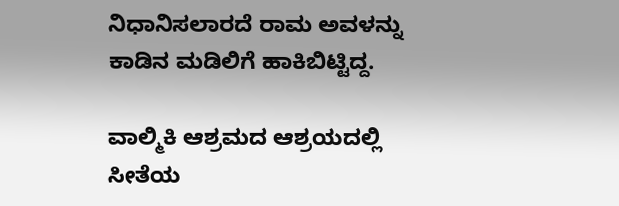ನಿಧಾನಿಸಲಾರದೆ ರಾಮ ಅವಳನ್ನು ಕಾಡಿನ ಮಡಿಲಿಗೆ ಹಾಕಿಬಿಟ್ಟಿದ್ದ.

ವಾಲ್ಮಿಕಿ ಆಶ್ರಮದ ಆಶ್ರಯದಲ್ಲಿ ಸೀತೆಯ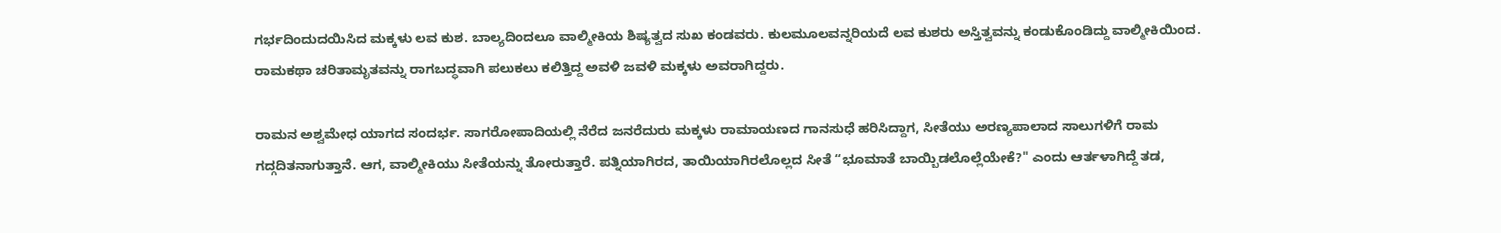ಗರ್ಭದಿಂದುದಯಿಸಿದ ಮಕ್ಕಳು ಲವ ಕುಶ. ಬಾಲ್ಯದಿಂದಲೂ ವಾಲ್ಮೀಕಿಯ ಶಿಷ್ಯತ್ವದ ಸುಖ ಕಂಡವರು. ಕುಲಮೂಲವನ್ನರಿಯದೆ ಲವ ಕುಶರು ಅಸ್ತಿತ್ವವನ್ನು ಕಂಡುಕೊಂಡಿದ್ದು ವಾಲ್ಮೀಕಿಯಿಂದ. ರಾಮಕಥಾ ಚರಿತಾಮೃತವನ್ನು ರಾಗಬದ್ಧವಾಗಿ ಪಲುಕಲು ಕಲಿತ್ತಿದ್ದ ಅವಳಿ ಜವಳಿ ಮಕ್ಕಳು ಅವರಾಗಿದ್ದರು.

ರಾಮನ ಅಶ್ವಮೇಧ ಯಾಗದ ಸಂದರ್ಭ. ಸಾಗರೋಪಾದಿಯಲ್ಲಿ ನೆರೆದ ಜನರೆದುರು ಮಕ್ಕಳು ರಾಮಾಯಣದ ಗಾನಸುಧೆ ಹರಿಸಿದ್ದಾಗ, ಸೀತೆಯು ಅರಣ್ಯಪಾಲಾದ ಸಾಲುಗಳಿಗೆ ರಾಮ ಗದ್ಗದಿತನಾಗುತ್ತಾನೆ. ಆಗ, ವಾಲ್ಮೀಕಿಯು ಸೀತೆಯನ್ನು ತೋರುತ್ತಾರೆ. ಪತ್ನಿಯಾಗಿರದ, ತಾಯಿಯಾಗಿರಲೊಲ್ಲದ ಸೀತೆ “ಭೂಮಾತೆ ಬಾಯ್ಬಿಡಲೊಲ್ಲೆಯೇಕೆ?" ಎಂದು ಆರ್ತಳಾಗಿದ್ದೆ ತಡ,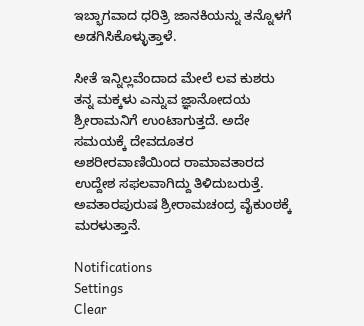ಇಬ್ಭಾಗವಾದ ಧರಿತ್ರಿ ಜಾನಕಿಯನ್ನು ತನ್ನೊಳಗೆ ಅಡಗಿಸಿಕೊಳ್ಳುತ್ತಾಳೆ.

ಸೀತೆ ಇನ್ನಿಲ್ಲವೆಂದಾದ ಮೇಲೆ ಲವ ಕುಶರು ತನ್ನ ಮಕ್ಕಳು ಎನ್ನುವ ಜ್ಞಾನೋದಯ ಶ್ರೀರಾಮನಿಗೆ ಉಂಟಾಗುತ್ತದೆ. ಅದೇ ಸಮಯಕ್ಕೆ ದೇವದೂತರ ಅಶರೀರವಾಣಿಯಿಂದ ರಾಮಾವತಾರದ ಉದ್ದೇಶ ಸಫಲವಾಗಿದ್ದು ತಿಳಿದುಬರುತ್ತೆ. ಅವತಾರಪುರುಷ ಶ್ರೀರಾಮಚಂದ್ರ ವೈಕುಂಠಕ್ಕೆ ಮರಳುತ್ತಾನೆ.

Notifications
Settings
Clear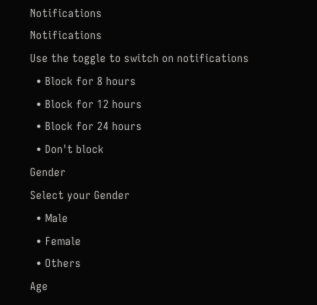Notifications
Notifications
Use the toggle to switch on notifications
  • Block for 8 hours
  • Block for 12 hours
  • Block for 24 hours
  • Don't block
Gender
Select your Gender
  • Male
  • Female
  • Others
Age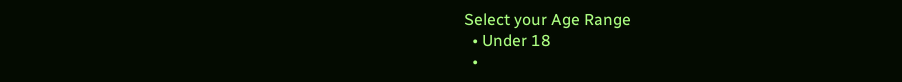Select your Age Range
  • Under 18
  •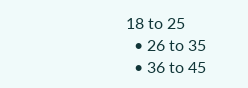18 to 25
  • 26 to 35
  • 36 to 45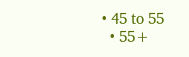• 45 to 55
  • 55+